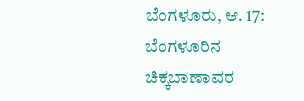ಬೆಂಗಳೂರು, ಆ. 17: ಬೆಂಗಳೂರಿನ ಚಿಕ್ಕಬಾಣಾವರ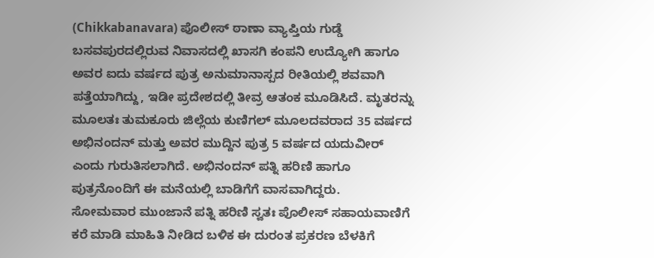(Chikkabanavara) ಪೊಲೀಸ್ ಠಾಣಾ ವ್ಯಾಪ್ತಿಯ ಗುಡ್ಡೆ ಬಸವಪುರದಲ್ಲಿರುವ ನಿವಾಸದಲ್ಲಿ ಖಾಸಗಿ ಕಂಪನಿ ಉದ್ಯೋಗಿ ಹಾಗೂ ಅವರ ಐದು ವರ್ಷದ ಪುತ್ರ ಅನುಮಾನಾಸ್ಪದ ರೀತಿಯಲ್ಲಿ ಶವವಾಗಿ ಪತ್ತೆಯಾಗಿದ್ದು, ಇಡೀ ಪ್ರದೇಶದಲ್ಲಿ ತೀವ್ರ ಆತಂಕ ಮೂಡಿಸಿದೆ. ಮೃತರನ್ನು ಮೂಲತಃ ತುಮಕೂರು ಜಿಲ್ಲೆಯ ಕುಣಿಗಲ್ ಮೂಲದವರಾದ 35 ವರ್ಷದ ಅಭಿನಂದನ್ ಮತ್ತು ಅವರ ಮುದ್ದಿನ ಪುತ್ರ 5 ವರ್ಷದ ಯದುವೀರ್ ಎಂದು ಗುರುತಿಸಲಾಗಿದೆ. ಅಭಿನಂದನ್ ಪತ್ನಿ ಹರಿಣಿ ಹಾಗೂ ಪುತ್ರನೊಂದಿಗೆ ಈ ಮನೆಯಲ್ಲಿ ಬಾಡಿಗೆಗೆ ವಾಸವಾಗಿದ್ದರು.
ಸೋಮವಾರ ಮುಂಜಾನೆ ಪತ್ನಿ ಹರಿಣಿ ಸ್ವತಃ ಪೊಲೀಸ್ ಸಹಾಯವಾಣಿಗೆ ಕರೆ ಮಾಡಿ ಮಾಹಿತಿ ನೀಡಿದ ಬಳಿಕ ಈ ದುರಂತ ಪ್ರಕರಣ ಬೆಳಕಿಗೆ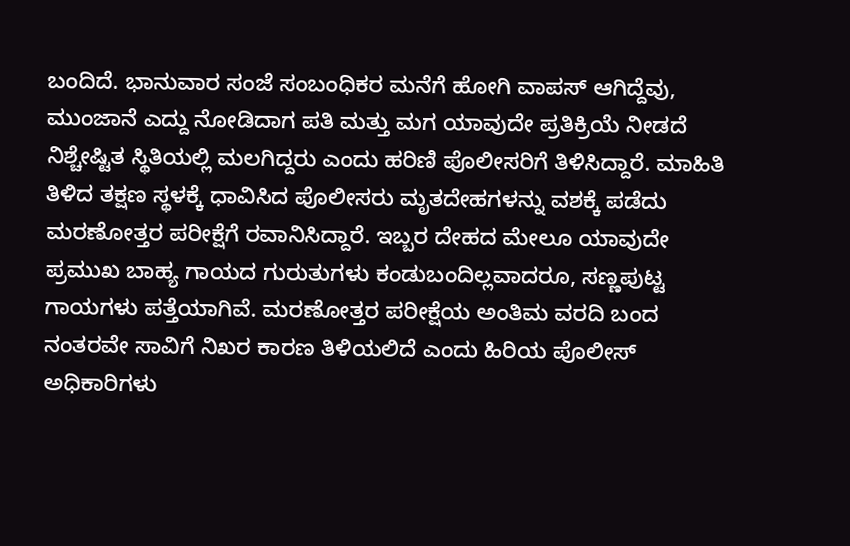ಬಂದಿದೆ. ಭಾನುವಾರ ಸಂಜೆ ಸಂಬಂಧಿಕರ ಮನೆಗೆ ಹೋಗಿ ವಾಪಸ್ ಆಗಿದ್ದೆವು, ಮುಂಜಾನೆ ಎದ್ದು ನೋಡಿದಾಗ ಪತಿ ಮತ್ತು ಮಗ ಯಾವುದೇ ಪ್ರತಿಕ್ರಿಯೆ ನೀಡದೆ ನಿಶ್ಚೇಷ್ಟಿತ ಸ್ಥಿತಿಯಲ್ಲಿ ಮಲಗಿದ್ದರು ಎಂದು ಹರಿಣಿ ಪೊಲೀಸರಿಗೆ ತಿಳಿಸಿದ್ದಾರೆ. ಮಾಹಿತಿ ತಿಳಿದ ತಕ್ಷಣ ಸ್ಥಳಕ್ಕೆ ಧಾವಿಸಿದ ಪೊಲೀಸರು ಮೃತದೇಹಗಳನ್ನು ವಶಕ್ಕೆ ಪಡೆದು ಮರಣೋತ್ತರ ಪರೀಕ್ಷೆಗೆ ರವಾನಿಸಿದ್ದಾರೆ. ಇಬ್ಬರ ದೇಹದ ಮೇಲೂ ಯಾವುದೇ ಪ್ರಮುಖ ಬಾಹ್ಯ ಗಾಯದ ಗುರುತುಗಳು ಕಂಡುಬಂದಿಲ್ಲವಾದರೂ, ಸಣ್ಣಪುಟ್ಟ ಗಾಯಗಳು ಪತ್ತೆಯಾಗಿವೆ. ಮರಣೋತ್ತರ ಪರೀಕ್ಷೆಯ ಅಂತಿಮ ವರದಿ ಬಂದ ನಂತರವೇ ಸಾವಿಗೆ ನಿಖರ ಕಾರಣ ತಿಳಿಯಲಿದೆ ಎಂದು ಹಿರಿಯ ಪೊಲೀಸ್ ಅಧಿಕಾರಿಗಳು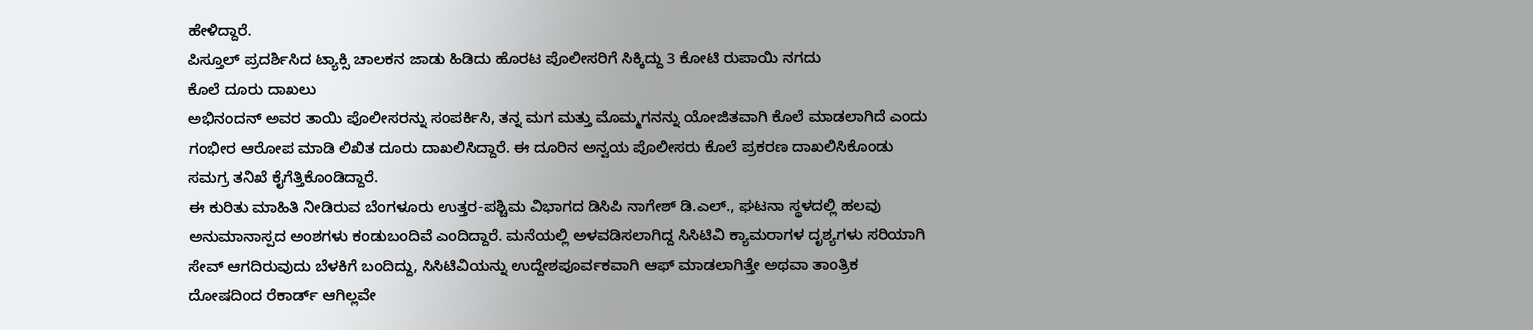ಹೇಳಿದ್ದಾರೆ.
ಪಿಸ್ತೂಲ್ ಪ್ರದರ್ಶಿಸಿದ ಟ್ಯಾಕ್ಸಿ ಚಾಲಕನ ಜಾಡು ಹಿಡಿದು ಹೊರಟ ಪೊಲೀಸರಿಗೆ ಸಿಕ್ಕಿದ್ದು 3 ಕೋಟಿ ರುಪಾಯಿ ನಗದು
ಕೊಲೆ ದೂರು ದಾಖಲು
ಅಭಿನಂದನ್ ಅವರ ತಾಯಿ ಪೊಲೀಸರನ್ನು ಸಂಪರ್ಕಿಸಿ, ತನ್ನ ಮಗ ಮತ್ತು ಮೊಮ್ಮಗನನ್ನು ಯೋಜಿತವಾಗಿ ಕೊಲೆ ಮಾಡಲಾಗಿದೆ ಎಂದು ಗಂಭೀರ ಆರೋಪ ಮಾಡಿ ಲಿಖಿತ ದೂರು ದಾಖಲಿಸಿದ್ದಾರೆ. ಈ ದೂರಿನ ಅನ್ವಯ ಪೊಲೀಸರು ಕೊಲೆ ಪ್ರಕರಣ ದಾಖಲಿಸಿಕೊಂಡು ಸಮಗ್ರ ತನಿಖೆ ಕೈಗೆತ್ತಿಕೊಂಡಿದ್ದಾರೆ.
ಈ ಕುರಿತು ಮಾಹಿತಿ ನೀಡಿರುವ ಬೆಂಗಳೂರು ಉತ್ತರ-ಪಶ್ಚಿಮ ವಿಭಾಗದ ಡಿಸಿಪಿ ನಾಗೇಶ್ ಡಿ.ಎಲ್., ಘಟನಾ ಸ್ಥಳದಲ್ಲಿ ಹಲವು ಅನುಮಾನಾಸ್ಪದ ಅಂಶಗಳು ಕಂಡುಬಂದಿವೆ ಎಂದಿದ್ದಾರೆ. ಮನೆಯಲ್ಲಿ ಅಳವಡಿಸಲಾಗಿದ್ದ ಸಿಸಿಟಿವಿ ಕ್ಯಾಮರಾಗಳ ದೃಶ್ಯಗಳು ಸರಿಯಾಗಿ ಸೇವ್ ಆಗದಿರುವುದು ಬೆಳಕಿಗೆ ಬಂದಿದ್ದು, ಸಿಸಿಟಿವಿಯನ್ನು ಉದ್ದೇಶಪೂರ್ವಕವಾಗಿ ಆಫ್ ಮಾಡಲಾಗಿತ್ತೇ ಅಥವಾ ತಾಂತ್ರಿಕ ದೋಷದಿಂದ ರೆಕಾರ್ಡ್ ಆಗಿಲ್ಲವೇ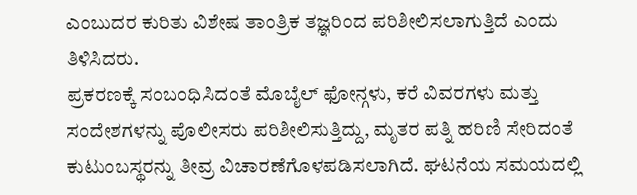ಎಂಬುದರ ಕುರಿತು ವಿಶೇಷ ತಾಂತ್ರಿಕ ತಜ್ಞರಿಂದ ಪರಿಶೀಲಿಸಲಾಗುತ್ತಿದೆ ಎಂದು ತಿಳಿಸಿದರು.
ಪ್ರಕರಣಕ್ಕೆ ಸಂಬಂಧಿಸಿದಂತೆ ಮೊಬೈಲ್ ಫೋನ್ಗಳು, ಕರೆ ವಿವರಗಳು ಮತ್ತು ಸಂದೇಶಗಳನ್ನು ಪೊಲೀಸರು ಪರಿಶೀಲಿಸುತ್ತಿದ್ದು, ಮೃತರ ಪತ್ನಿ ಹರಿಣಿ ಸೇರಿದಂತೆ ಕುಟುಂಬಸ್ಥರನ್ನು ತೀವ್ರ ವಿಚಾರಣೆಗೊಳಪಡಿಸಲಾಗಿದೆ. ಘಟನೆಯ ಸಮಯದಲ್ಲಿ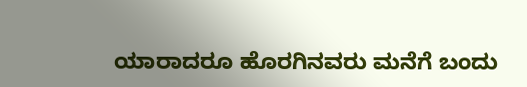ಯಾರಾದರೂ ಹೊರಗಿನವರು ಮನೆಗೆ ಬಂದು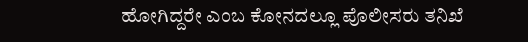ಹೋಗಿದ್ದರೇ ಎಂಬ ಕೋನದಲ್ಲೂ ಪೊಲೀಸರು ತನಿಖೆ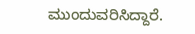ಮುಂದುವರಿಸಿದ್ದಾರೆ.